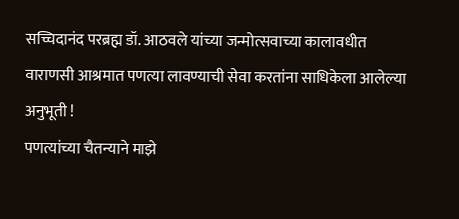सच्चिदानंद परब्रह्म डॉ. आठवले यांच्या जन्मोत्सवाच्या कालावधीत वाराणसी आश्रमात पणत्या लावण्याची सेवा करतांना साधिकेला आलेल्या अनुभूती !
पणत्यांच्या चैतन्याने माझे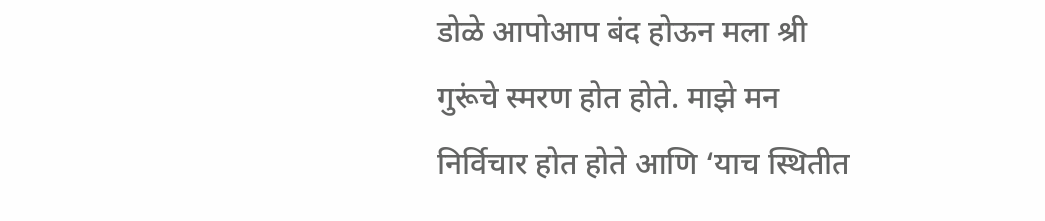डोळे आपोआप बंद होऊन मला श्री गुरूंचे स्मरण होत होते. माझे मन निर्विचार होत होते आणि ‘याच स्थितीत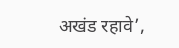अखंड रहावे’,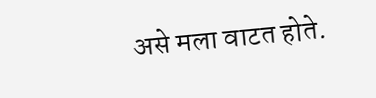असे मला वाटत होते.